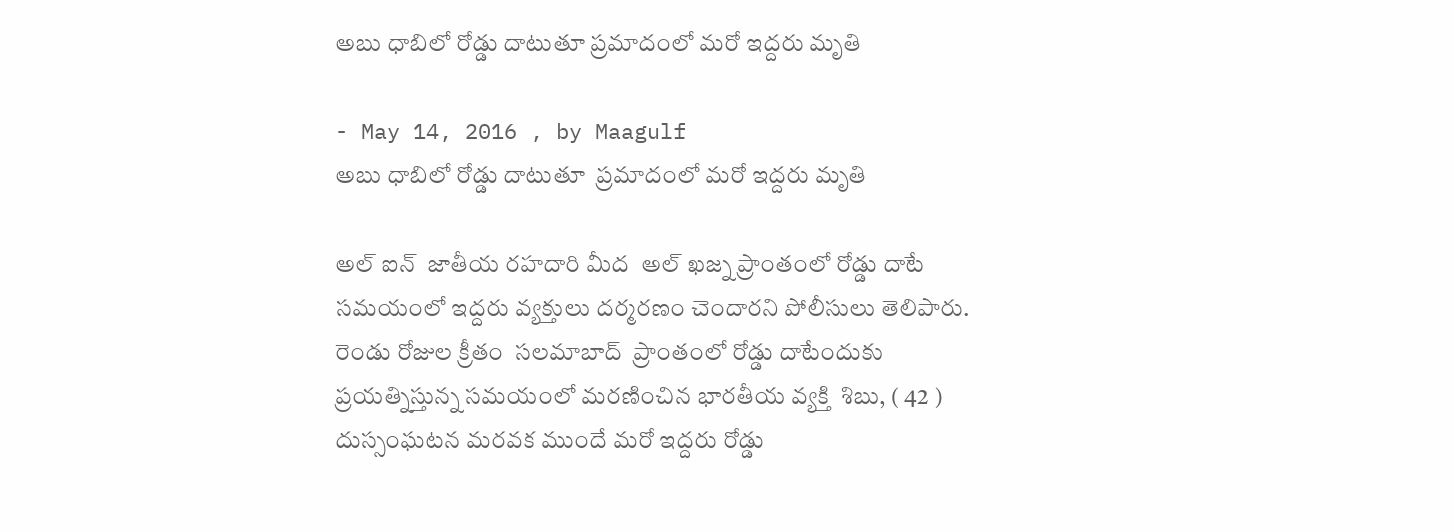అబు ధాబిలో రోడ్డు దాటుతూ ప్రమాదంలో మరో ఇద్దరు మృతి

- May 14, 2016 , by Maagulf
అబు ధాబిలో రోడ్డు దాటుతూ  ప్రమాదంలో మరో ఇద్దరు మృతి

అల్ ఐన్  జాతీయ రహదారి మీద  అల్ ఖజ్న ప్రాంతంలో రోడ్డు దాటే సమయంలో ఇద్దరు వ్యక్తులు దర్మరణం చెందారని పోలీసులు తెలిపారు. రెండు రోజుల క్రీతం  సలమాబాద్  ప్రాంతంలో రోడ్డు దాటేందుకు ప్రయత్నిస్తున్న సమయంలో మరణించిన భారతీయ వ్యక్తి  శిబు, ( 42 )  దుస్సంఘటన మరవక ముందే మరో ఇద్దరు రోడ్డు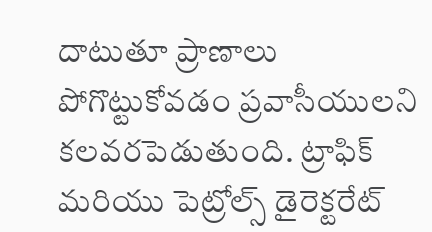దాటుతూ ప్రాణాలు పోగొట్టుకోవడం ప్రవాసీయులని కలవరపెడుతుంది. ట్రాఫిక్ మరియు పెట్రోల్స్ డైరెక్టరేట్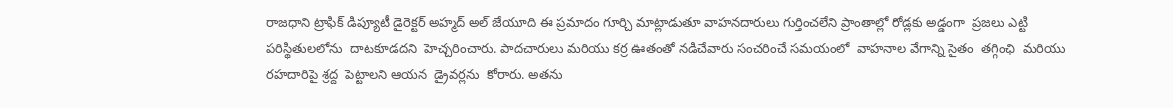రాజధాని ట్రాఫిక్ డిప్యూటీ డైరెక్టర్ అహ్మద్ అల్ జేయూది ఈ ప్రమాదం గూర్చి మాట్లాడుతూ వాహనదారులు గుర్తించలేని ప్రాంతాల్లో రోడ్లకు అడ్డంగా  ప్రజలు ఎట్టి పరిస్థితులలోను  దాటకూడదని  హెచ్చరించారు. పాదచారులు మరియు కర్ర ఊతంతో నడిచేవారు సంచరించే సమయంలో  వాహనాల వేగాన్ని సైతం  తగ్గింఛి  మరియు రహదారిపై శ్రద్ద  పెట్టాలని ఆయన  డ్రైవర్లను  కోరారు. అతను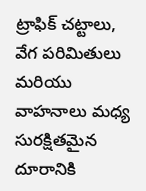ట్రాఫిక్ చట్టాలు, వేగ పరిమితులు మరియు వాహనాలు మధ్య సురక్షితమైన దూరానికి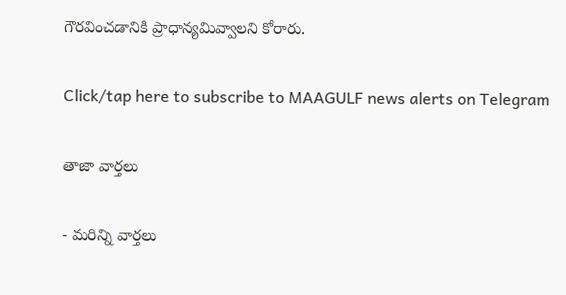గౌరవించడానికి ప్రాధాన్యమివ్వాలని కోరారు.

Click/tap here to subscribe to MAAGULF news alerts on Telegram

తాజా వార్తలు

- మరిన్ని వార్తలు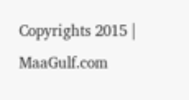Copyrights 2015 | MaaGulf.com